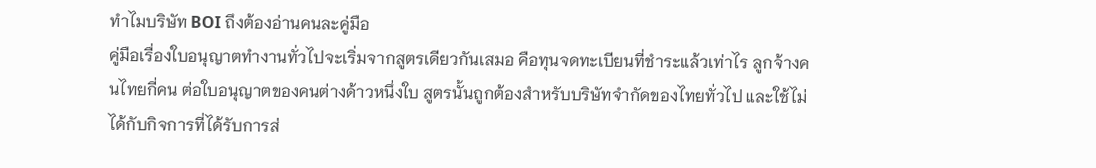ทำไมบริษัท BOI ถึงต้องอ่านคนละคู่มือ
คู่มือเรื่องใบอนุญาตทำงานทั่วไปจะเริ่มจากสูตรเดียวกันเสมอ คือทุนจดทะเบียนที่ชำระแล้วเท่าไร ลูกจ้างคนไทยกี่คน ต่อใบอนุญาตของคนต่างด้าวหนึ่งใบ สูตรนั้นถูกต้องสำหรับบริษัทจำกัดของไทยทั่วไป และใช้ไม่ได้กับกิจการที่ได้รับการส่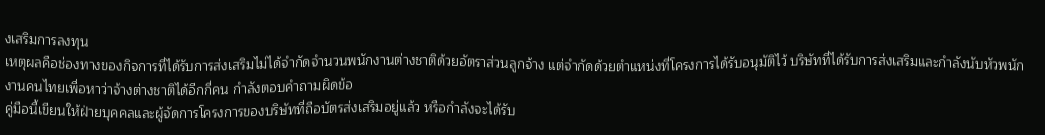งเสริมการลงทุน
เหตุผลคือช่องทางของกิจการที่ได้รับการส่งเสริมไม่ได้จำกัดจำนวนพนักงานต่างชาติด้วยอัตราส่วนลูกจ้าง แต่จำกัดด้วยตำแหน่งที่โครงการได้รับอนุมัติไว้ บริษัทที่ได้รับการส่งเสริมและกำลังนับหัวพนักงานคนไทยเพื่อหาว่าจ้างต่างชาติได้อีกกี่คน กำลังตอบคำถามผิดข้อ
คู่มือนี้เขียนให้ฝ่ายบุคคลและผู้จัดการโครงการของบริษัทที่ถือบัตรส่งเสริมอยู่แล้ว หรือกำลังจะได้รับ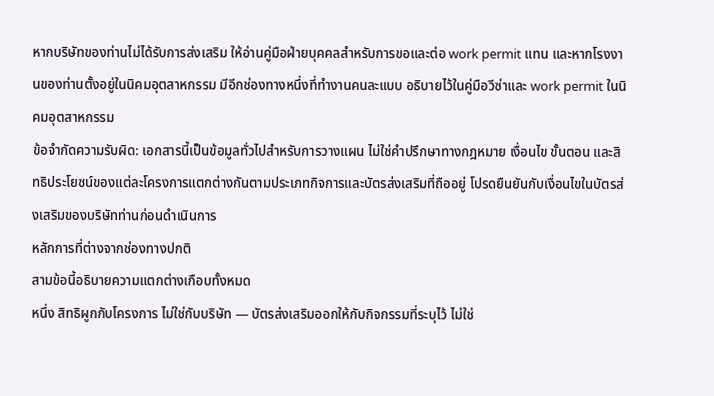หากบริษัทของท่านไม่ได้รับการส่งเสริม ให้อ่านคู่มือฝ่ายบุคคลสำหรับการขอและต่อ work permit แทน และหากโรงงานของท่านตั้งอยู่ในนิคมอุตสาหกรรม มีอีกช่องทางหนึ่งที่ทำงานคนละแบบ อธิบายไว้ในคู่มือวีซ่าและ work permit ในนิคมอุตสาหกรรม
ข้อจำกัดความรับผิด: เอกสารนี้เป็นข้อมูลทั่วไปสำหรับการวางแผน ไม่ใช่คำปรึกษาทางกฎหมาย เงื่อนไข ขั้นตอน และสิทธิประโยชน์ของแต่ละโครงการแตกต่างกันตามประเภทกิจการและบัตรส่งเสริมที่ถืออยู่ โปรดยืนยันกับเงื่อนไขในบัตรส่งเสริมของบริษัทท่านก่อนดำเนินการ
หลักการที่ต่างจากช่องทางปกติ
สามข้อนี้อธิบายความแตกต่างเกือบทั้งหมด
หนึ่ง สิทธิผูกกับโครงการ ไม่ใช่กับบริษัท — บัตรส่งเสริมออกให้กับกิจกรรมที่ระบุไว้ ไม่ใช่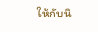ให้กับนิ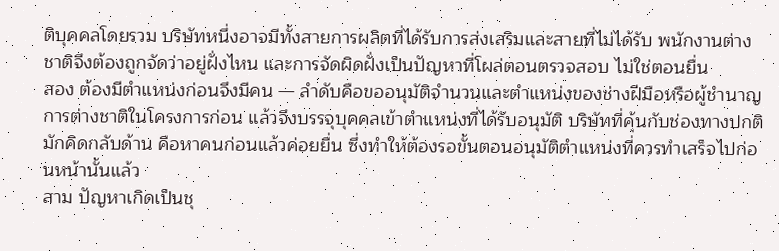ติบุคคลโดยรวม บริษัทหนึ่งอาจมีทั้งสายการผลิตที่ได้รับการส่งเสริมและสายที่ไม่ได้รับ พนักงานต่างชาติจึงต้องถูกจัดว่าอยู่ฝั่งไหน และการจัดผิดฝั่งเป็นปัญหาที่โผล่ตอนตรวจสอบ ไม่ใช่ตอนยื่น
สอง ต้องมีตำแหน่งก่อนจึงมีคน — ลำดับคือขออนุมัติจำนวนและตำแหน่งของช่างฝีมือหรือผู้ชำนาญการต่างชาติในโครงการก่อน แล้วจึงบรรจุบุคคลเข้าตำแหน่งที่ได้รับอนุมัติ บริษัทที่คุ้นกับช่องทางปกติมักคิดกลับด้าน คือหาคนก่อนแล้วค่อยยื่น ซึ่งทำให้ต้องรอขั้นตอนอนุมัติตำแหน่งที่ควรทำเสร็จไปก่อนหน้านั้นแล้ว
สาม ปัญหาเกิดเป็นชุ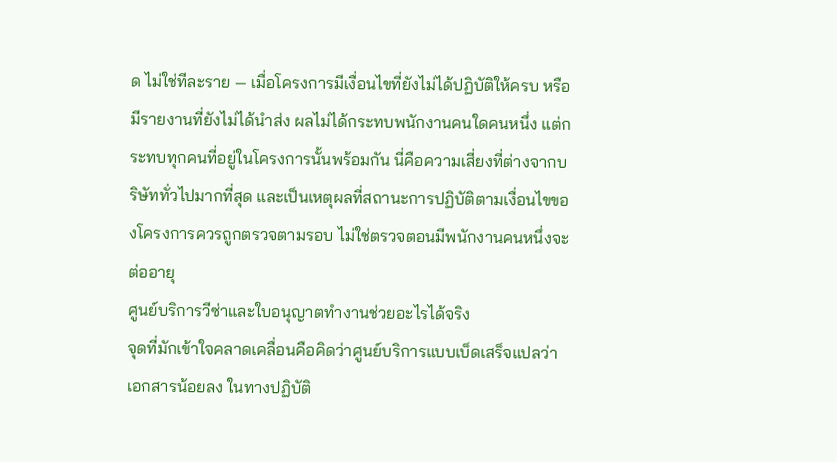ด ไม่ใช่ทีละราย — เมื่อโครงการมีเงื่อนไขที่ยังไม่ได้ปฏิบัติให้ครบ หรือมีรายงานที่ยังไม่ได้นำส่ง ผลไม่ได้กระทบพนักงานคนใดคนหนึ่ง แต่กระทบทุกคนที่อยู่ในโครงการนั้นพร้อมกัน นี่คือความเสี่ยงที่ต่างจากบริษัททั่วไปมากที่สุด และเป็นเหตุผลที่สถานะการปฏิบัติตามเงื่อนไขของโครงการควรถูกตรวจตามรอบ ไม่ใช่ตรวจตอนมีพนักงานคนหนึ่งจะต่ออายุ
ศูนย์บริการวีซ่าและใบอนุญาตทำงานช่วยอะไรได้จริง
จุดที่มักเข้าใจคลาดเคลื่อนคือคิดว่าศูนย์บริการแบบเบ็ดเสร็จแปลว่าเอกสารน้อยลง ในทางปฏิบัติ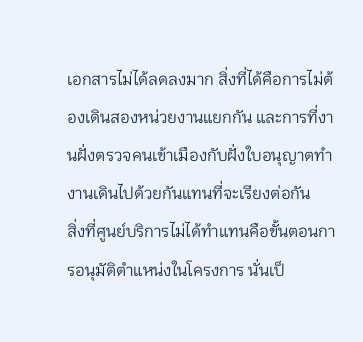เอกสารไม่ได้ลดลงมาก สิ่งที่ได้คือการไม่ต้องเดินสองหน่วยงานแยกกัน และการที่งานฝั่งตรวจคนเข้าเมืองกับฝั่งใบอนุญาตทำงานเดินไปด้วยกันแทนที่จะเรียงต่อกัน
สิ่งที่ศูนย์บริการไม่ได้ทำแทนคือขั้นตอนการอนุมัติตำแหน่งในโครงการ นั่นเป็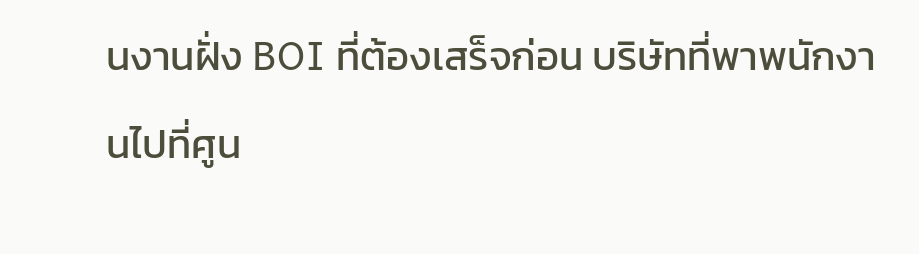นงานฝั่ง BOI ที่ต้องเสร็จก่อน บริษัทที่พาพนักงานไปที่ศูน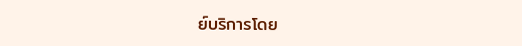ย์บริการโดย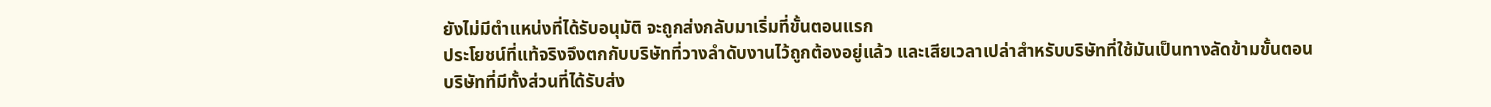ยังไม่มีตำแหน่งที่ได้รับอนุมัติ จะถูกส่งกลับมาเริ่มที่ขั้นตอนแรก
ประโยชน์ที่แท้จริงจึงตกกับบริษัทที่วางลำดับงานไว้ถูกต้องอยู่แล้ว และเสียเวลาเปล่าสำหรับบริษัทที่ใช้มันเป็นทางลัดข้ามขั้นตอน
บริษัทที่มีทั้งส่วนที่ได้รับส่ง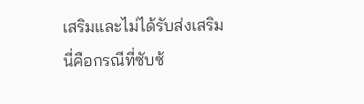เสริมและไม่ได้รับส่งเสริม
นี่คือกรณีที่ซับซ้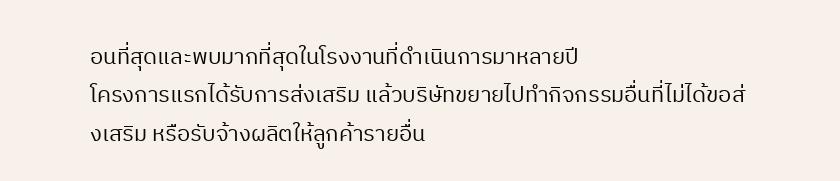อนที่สุดและพบมากที่สุดในโรงงานที่ดำเนินการมาหลายปี
โครงการแรกได้รับการส่งเสริม แล้วบริษัทขยายไปทำกิจกรรมอื่นที่ไม่ได้ขอส่งเสริม หรือรับจ้างผลิตให้ลูกค้ารายอื่น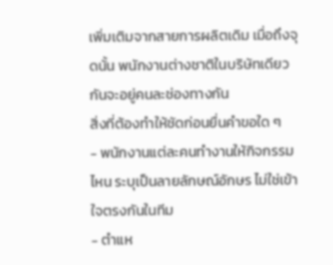เพิ่มเติมจากสายการผลิตเดิม เมื่อถึงจุดนั้น พนักงานต่างชาติในบริษัทเดียวกันจะอยู่คนละช่องทางกัน
สิ่งที่ต้องทำให้ชัดก่อนยื่นคำขอใด ๆ
- พนักงานแต่ละคนทำงานให้กิจกรรมไหน ระบุเป็นลายลักษณ์อักษร ไม่ใช่เข้าใจตรงกันในทีม
- ตำแห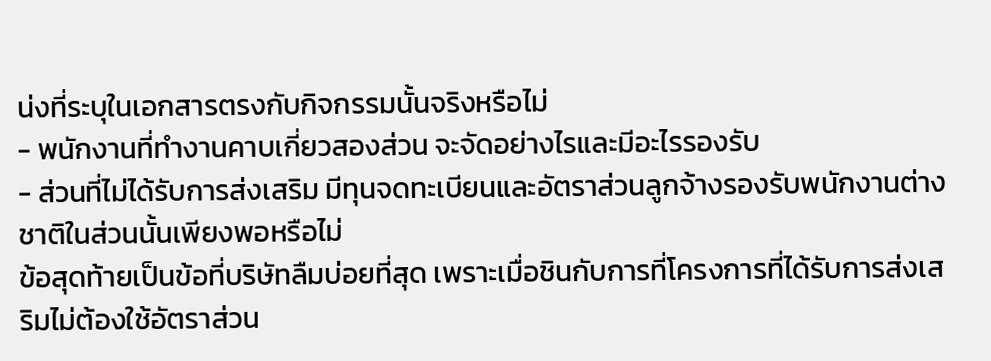น่งที่ระบุในเอกสารตรงกับกิจกรรมนั้นจริงหรือไม่
- พนักงานที่ทำงานคาบเกี่ยวสองส่วน จะจัดอย่างไรและมีอะไรรองรับ
- ส่วนที่ไม่ได้รับการส่งเสริม มีทุนจดทะเบียนและอัตราส่วนลูกจ้างรองรับพนักงานต่างชาติในส่วนนั้นเพียงพอหรือไม่
ข้อสุดท้ายเป็นข้อที่บริษัทลืมบ่อยที่สุด เพราะเมื่อชินกับการที่โครงการที่ได้รับการส่งเสริมไม่ต้องใช้อัตราส่วน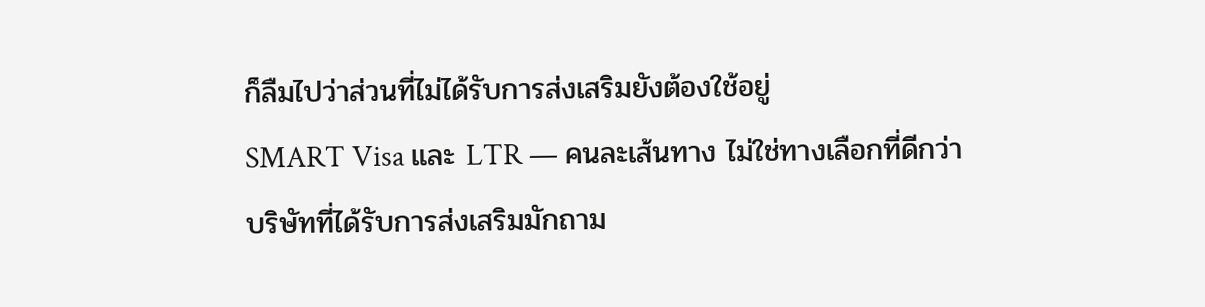ก็ลืมไปว่าส่วนที่ไม่ได้รับการส่งเสริมยังต้องใช้อยู่
SMART Visa และ LTR — คนละเส้นทาง ไม่ใช่ทางเลือกที่ดีกว่า
บริษัทที่ได้รับการส่งเสริมมักถาม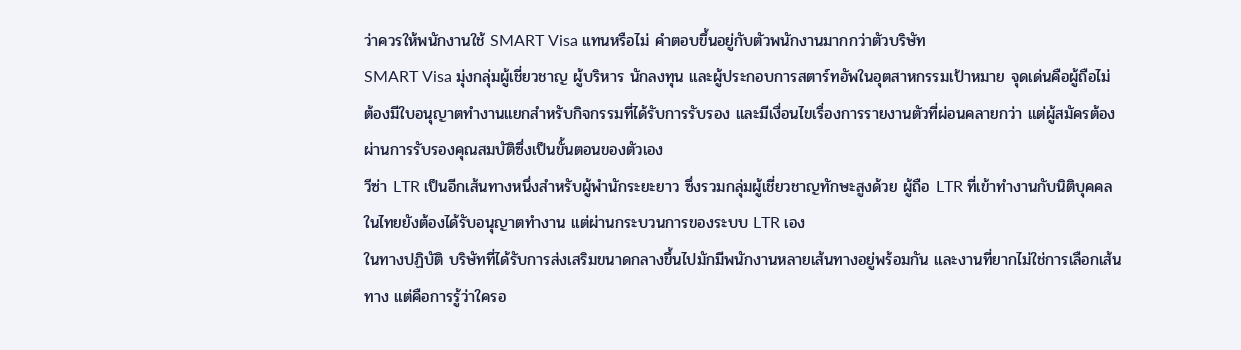ว่าควรให้พนักงานใช้ SMART Visa แทนหรือไม่ คำตอบขึ้นอยู่กับตัวพนักงานมากกว่าตัวบริษัท
SMART Visa มุ่งกลุ่มผู้เชี่ยวชาญ ผู้บริหาร นักลงทุน และผู้ประกอบการสตาร์ทอัพในอุตสาหกรรมเป้าหมาย จุดเด่นคือผู้ถือไม่ต้องมีใบอนุญาตทำงานแยกสำหรับกิจกรรมที่ได้รับการรับรอง และมีเงื่อนไขเรื่องการรายงานตัวที่ผ่อนคลายกว่า แต่ผู้สมัครต้องผ่านการรับรองคุณสมบัติซึ่งเป็นขั้นตอนของตัวเอง
วีซ่า LTR เป็นอีกเส้นทางหนึ่งสำหรับผู้พำนักระยะยาว ซึ่งรวมกลุ่มผู้เชี่ยวชาญทักษะสูงด้วย ผู้ถือ LTR ที่เข้าทำงานกับนิติบุคคลในไทยยังต้องได้รับอนุญาตทำงาน แต่ผ่านกระบวนการของระบบ LTR เอง
ในทางปฏิบัติ บริษัทที่ได้รับการส่งเสริมขนาดกลางขึ้นไปมักมีพนักงานหลายเส้นทางอยู่พร้อมกัน และงานที่ยากไม่ใช่การเลือกเส้นทาง แต่คือการรู้ว่าใครอ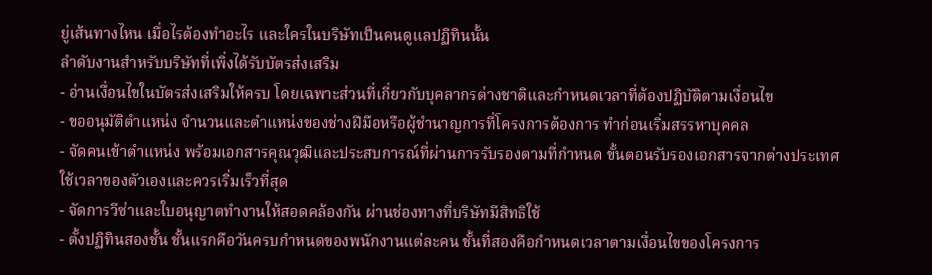ยู่เส้นทางไหน เมื่อไรต้องทำอะไร และใครในบริษัทเป็นคนดูแลปฏิทินนั้น
ลำดับงานสำหรับบริษัทที่เพิ่งได้รับบัตรส่งเสริม
- อ่านเงื่อนไขในบัตรส่งเสริมให้ครบ โดยเฉพาะส่วนที่เกี่ยวกับบุคลากรต่างชาติและกำหนดเวลาที่ต้องปฏิบัติตามเงื่อนไข
- ขออนุมัติตำแหน่ง จำนวนและตำแหน่งของช่างฝีมือหรือผู้ชำนาญการที่โครงการต้องการ ทำก่อนเริ่มสรรหาบุคคล
- จัดคนเข้าตำแหน่ง พร้อมเอกสารคุณวุฒิและประสบการณ์ที่ผ่านการรับรองตามที่กำหนด ขั้นตอนรับรองเอกสารจากต่างประเทศใช้เวลาของตัวเองและควรเริ่มเร็วที่สุด
- จัดการวีซ่าและใบอนุญาตทำงานให้สอดคล้องกัน ผ่านช่องทางที่บริษัทมีสิทธิใช้
- ตั้งปฏิทินสองชั้น ชั้นแรกคือวันครบกำหนดของพนักงานแต่ละคน ชั้นที่สองคือกำหนดเวลาตามเงื่อนไขของโครงการ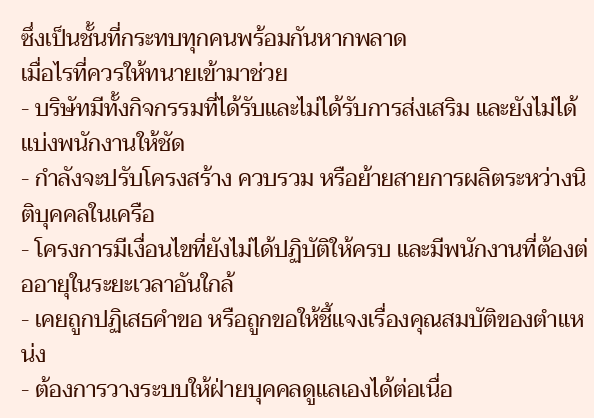ซึ่งเป็นชั้นที่กระทบทุกคนพร้อมกันหากพลาด
เมื่อไรที่ควรให้ทนายเข้ามาช่วย
- บริษัทมีทั้งกิจกรรมที่ได้รับและไม่ได้รับการส่งเสริม และยังไม่ได้แบ่งพนักงานให้ชัด
- กำลังจะปรับโครงสร้าง ควบรวม หรือย้ายสายการผลิตระหว่างนิติบุคคลในเครือ
- โครงการมีเงื่อนไขที่ยังไม่ได้ปฏิบัติให้ครบ และมีพนักงานที่ต้องต่ออายุในระยะเวลาอันใกล้
- เคยถูกปฏิเสธคำขอ หรือถูกขอให้ชี้แจงเรื่องคุณสมบัติของตำแหน่ง
- ต้องการวางระบบให้ฝ่ายบุคคลดูแลเองได้ต่อเนื่อ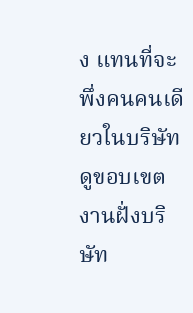ง แทนที่จะพึ่งคนคนเดียวในบริษัท
ดูขอบเขตงานฝั่งบริษัท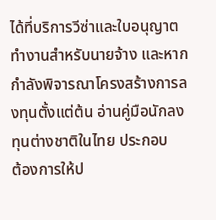ได้ที่บริการวีซ่าและใบอนุญาตทำงานสำหรับนายจ้าง และหากกำลังพิจารณาโครงสร้างการลงทุนตั้งแต่ต้น อ่านคู่มือนักลงทุนต่างชาติในไทย ประกอบ
ต้องการให้ป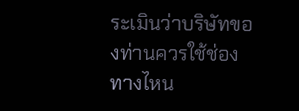ระเมินว่าบริษัทของท่านควรใช้ช่องทางไหน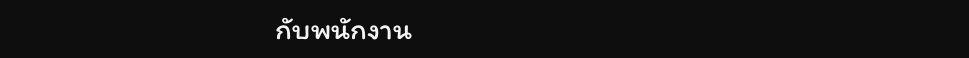กับพนักงาน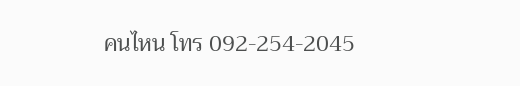คนไหน โทร 092-254-2045